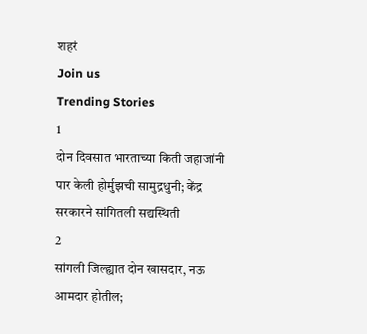शहरं
Join us
Trending Stories
1
दोन दिवसात भारताच्या किती जहाजांनी पार केली होर्मुझची सामुद्रधुनी; केंद्र सरकारने सांगितली सद्यस्थिती
2
सांगली जिल्ह्यात दोन खासदार, नऊ आमदार होतील;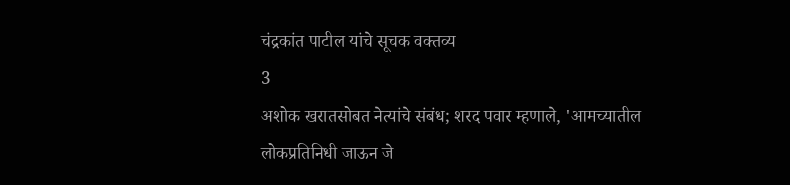चंद्रकांत पाटील यांचे सूचक वक्तव्य
3
अशोक खरातसोबत नेत्यांचे संबंध; शरद पवार म्हणाले, 'आमच्यातील लोकप्रतिनिधी जाऊन जे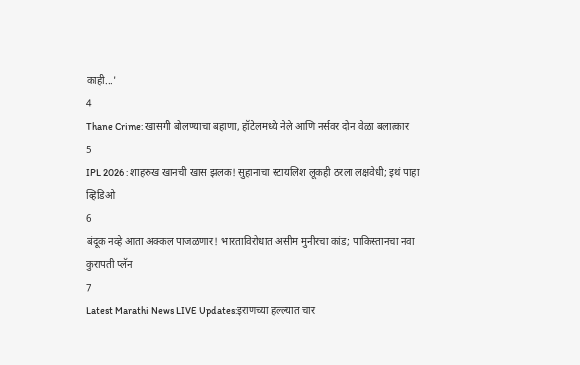काही...'
4
Thane Crime: खासगी बोलण्याचा बहाणा, हॉटेलमध्ये नेले आणि नर्सवर दोन वेळा बलात्कार
5
IPL 2026 : शाहरुख खानची खास झलक! सुहानाचा स्टायलिश लूकही ठरला लक्षवेधी; इथं पाहा व्हिडिओ
6
बंदूक नव्हे आता अक्कल पाजळणार! भारताविरोधात असीम मुनीरचा कांड; पाकिस्तानचा नवा कुरापती प्लॅन
7
Latest Marathi News LIVE Updates:इराणच्या हल्ल्यात चार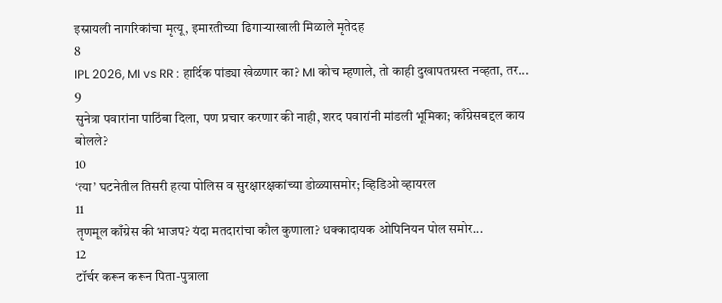इस्रायली नागरिकांचा मृत्यू, इमारतीच्या ढिगाऱ्याखाली मिळाले मृतेदह
8
IPL 2026, MI vs RR : हार्दिक पांड्या खेळणार का? MI कोच म्हणाले, तो काही दुखापतग्रस्त नव्हता, तर...
9
सुनेत्रा पवारांना पाठिंबा दिला, पण प्रचार करणार की नाही, शरद पवारांनी मांडली भूमिका; काँग्रेसबद्दल काय बोलले?
10
‘त्या’ घटनेतील तिसरी हत्या पोलिस व सुरक्षारक्षकांच्या डोळ्यासमोर; व्हिडिओ व्हायरल
11
तृणमूल काँग्रेस की भाजप? यंदा मतदारांचा कौल कुणाला? धक्कादायक ओपिनियन पोल समोर...
12
टॉर्चर करून करून पिता-पुत्राला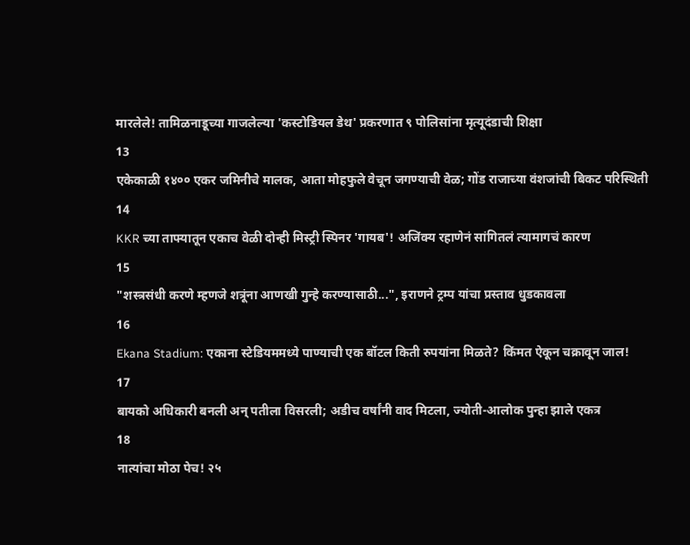मारलेले! तामिळनाडूच्या गाजलेल्या 'कस्टोडियल डेथ' प्रकरणात ९ पोलिसांना मृत्यूदंडाची शिक्षा
13
एकेकाळी १४०० एकर जमिनीचे मालक, आता मोहफुले वेचून जगण्याची वेळ; गोंड राजाच्या वंशजांची बिकट परिस्थिती
14
KKR च्या ताफ्यातून एकाच वेळी दोन्ही मिस्ट्री स्पिनर 'गायब'! अजिंक्य रहाणेनं सांगितलं त्यामागचं कारण
15
"शस्त्रसंधी करणे म्हणजे शत्रूंना आणखी गुन्हे करण्यासाठी...", इराणने ट्रम्प यांचा प्रस्ताव धुडकावला
16
Ekana Stadium: एकाना स्टेडियममध्ये पाण्याची एक बॉटल किती रुपयांना मिळते? किंमत ऐकून चक्रावून जाल!
17
बायको अधिकारी बनली अन् पतीला विसरली; अडीच वर्षांनी वाद मिटला, ज्योती-आलोक पुन्हा झाले एकत्र
18
नात्यांचा मोठा पेच! २५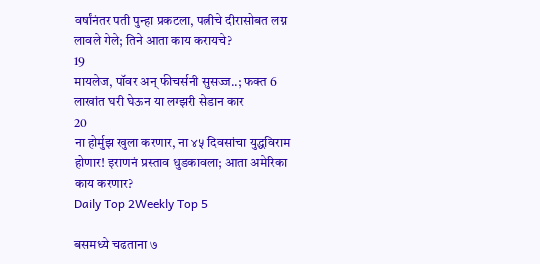वर्षांनंतर पती पुन्हा प्रकटला, पत्नीचे दीरासोबत लग्न लावले गेले; तिने आता काय करायचे?
19
मायलेज, पॉवर अन् फीचर्सनी सुसज्ज..; फक्त 6 लाखांत घरी घेऊन या लग्झरी सेडान कार
20
ना होर्मुझ खुला करणार, ना ४५ दिवसांचा युद्धविराम होणार! इराणनं प्रस्ताव धुडकावला; आता अमेरिका काय करणार?
Daily Top 2Weekly Top 5

बसमध्ये चढताना ७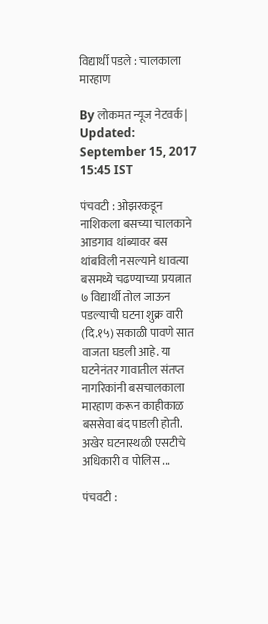विद्यार्थी पडले : चालकाला मारहाण

By लोकमत न्यूज नेटवर्क | Updated: September 15, 2017 15:45 IST

पंचवटी : ओझरकडून नाशिकला बसच्या चालकाने आडगाव थांब्यावर बस थांबविली नसल्याने धावत्या बसमध्ये चढण्याच्या प्रयत्नात ७ विद्यार्थी तोल जाऊन पडल्याची घटना शुक्र वारी (दि.१५) सकाळी पावणे सात वाजता घडली आहे. या घटनेनंतर गावातील संतप्त नागरिकांनी बसचालकाला मारहाण करून काहीकाळ बससेवा बंद पाडली होती. अखेर घटनास्थळी एसटीचे अधिकारी व पोलिस ...

पंचवटी :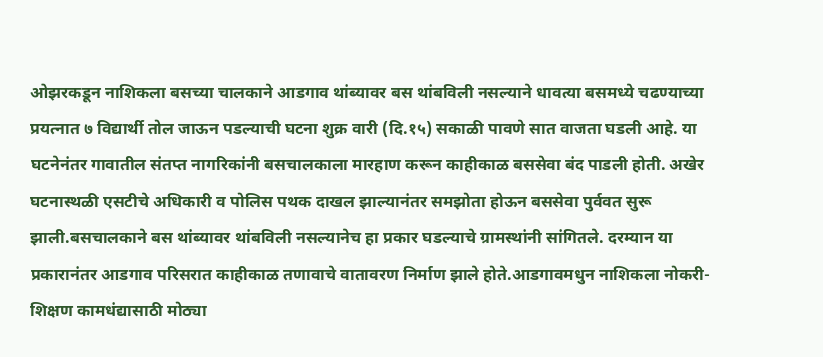ओझरकडून नाशिकला बसच्या चालकाने आडगाव थांब्यावर बस थांबविली नसल्याने धावत्या बसमध्ये चढण्याच्या प्रयत्नात ७ विद्यार्थी तोल जाऊन पडल्याची घटना शुक्र वारी (दि.१५) सकाळी पावणे सात वाजता घडली आहे. या घटनेनंतर गावातील संतप्त नागरिकांनी बसचालकाला मारहाण करून काहीकाळ बससेवा बंद पाडली होती. अखेर घटनास्थळी एसटीचे अधिकारी व पोलिस पथक दाखल झाल्यानंतर समझोता होऊन बससेवा पुर्ववत सुरू झाली.बसचालकाने बस थांब्यावर थांबविली नसल्यानेच हा प्रकार घडल्याचे ग्रामस्थांनी सांगितले. दरम्यान या प्रकारानंतर आडगाव परिसरात काहीकाळ तणावाचे वातावरण निर्माण झाले होते.आडगावमधुन नाशिकला नोकरी-शिक्षण कामधंद्यासाठी मोठ्या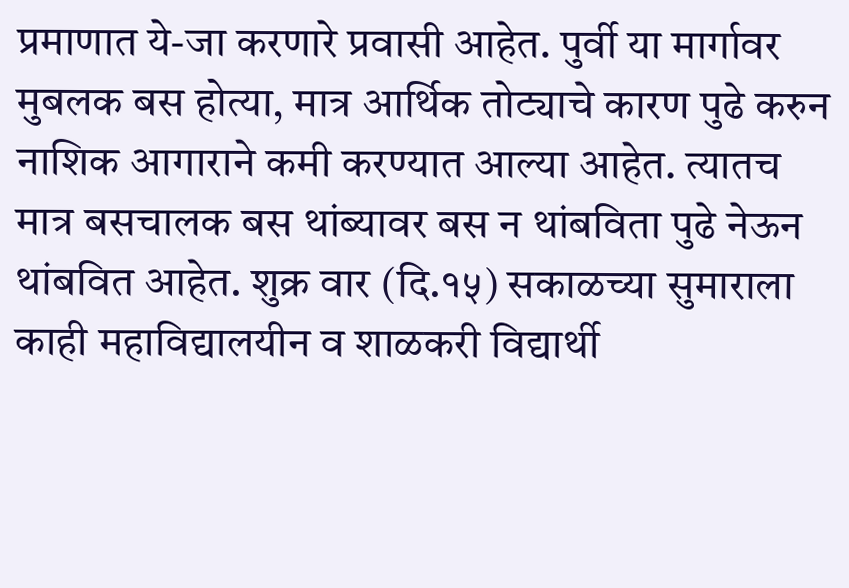प्रमाणात ये-जा करणारे प्रवासी आहेत. पुर्वी या मार्गावर मुबलक बस होत्या, मात्र आर्थिक तोट्याचे कारण पुढे करुन नाशिक आगाराने कमी करण्यात आल्या आहेत. त्यातच मात्र बसचालक बस थांब्यावर बस न थांबविता पुढे नेऊन थांबवित आहेत. शुक्र वार (दि.१५) सकाळच्या सुमाराला काही महाविद्यालयीन व शाळकरी विद्यार्थी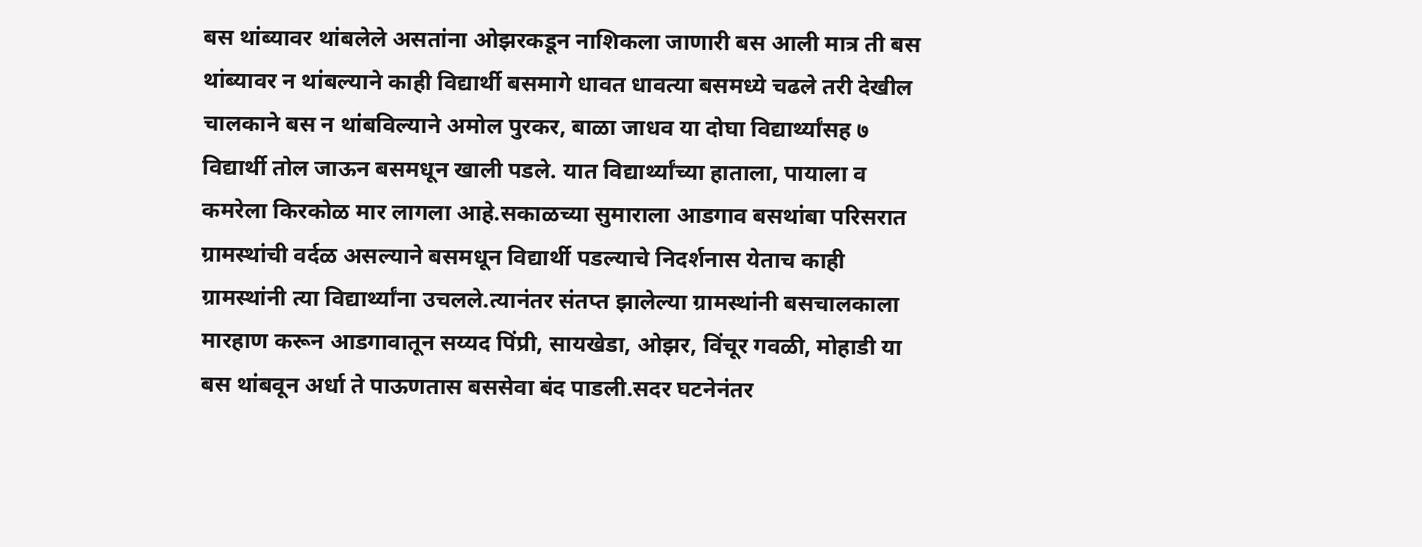बस थांब्यावर थांबलेले असतांना ओझरकडून नाशिकला जाणारी बस आली मात्र ती बस थांब्यावर न थांबल्याने काही विद्यार्थी बसमागे धावत धावत्या बसमध्ये चढले तरी देखील चालकाने बस न थांबविल्याने अमोल पुरकर, बाळा जाधव या दोघा विद्यार्थ्यांसह ७ विद्यार्थी तोल जाऊन बसमधून खाली पडले. यात विद्यार्थ्यांच्या हाताला, पायाला व कमरेला किरकोळ मार लागला आहे.सकाळच्या सुमाराला आडगाव बसथांबा परिसरात ग्रामस्थांची वर्दळ असल्याने बसमधून विद्यार्थी पडल्याचे निदर्शनास येताच काही ग्रामस्थांनी त्या विद्यार्थ्यांना उचलले.त्यानंतर संतप्त झालेल्या ग्रामस्थांनी बसचालकाला मारहाण करून आडगावातून सय्यद पिंप्री, सायखेडा, ओझर, विंचूर गवळी, मोहाडी या बस थांबवून अर्धा ते पाऊणतास बससेवा बंद पाडली.सदर घटनेनंतर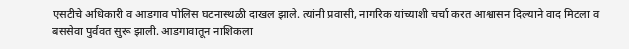एसटीचे अधिकारी व आडगाव पोलिस घटनास्थळी दाखल झाले. त्यांनी प्रवासी, नागरिक यांच्याशी चर्चा करत आश्वासन दिल्याने वाद मिटला व बससेवा पुर्ववत सुरू झाली. आडगावातून नाशिकला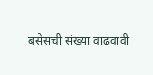बसेसची संख्या वाढवावी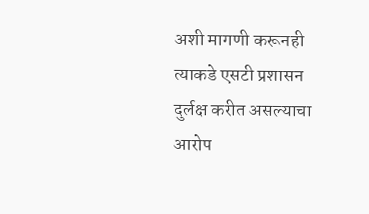अशी मागणी करूनही त्याकडे एसटी प्रशासन दुर्लक्ष करीत असल्याचा आरोप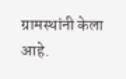ग्रामस्थांनी केला आहे.